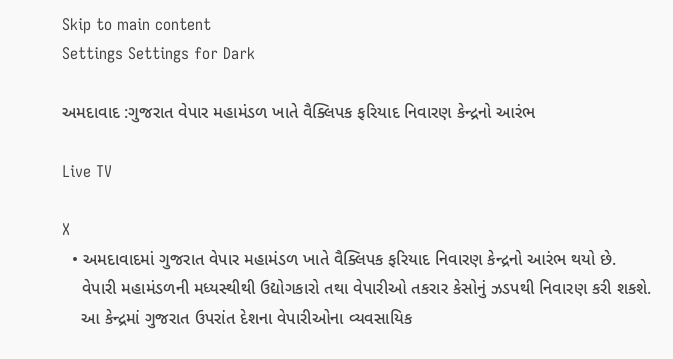Skip to main content
Settings Settings for Dark

અમદાવાદ :ગુજરાત વેપાર મહામંડળ ખાતે વૈક્લિપક ફરિયાદ નિવારણ કેન્દ્રનો આરંભ

Live TV

X
  • અમદાવાદમાં ગુજરાત વેપાર મહામંડળ ખાતે વૈક્લિપક ફરિયાદ નિવારણ કેન્દ્રનો આરંભ થયો છે.
    વેપારી મહામંડળની મધ્યસ્થીથી ઉદ્યોગકારો તથા વેપારીઓ તકરાર કેસોનું ઝડપથી નિવારણ કરી શકશે.
    આ કેન્દ્રમાં ગુજરાત ઉપરાંત દેશના વેપારીઓના વ્યવસાયિક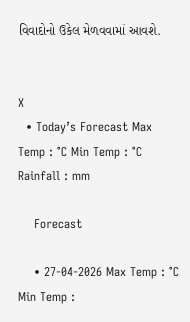વિવાદોનો ઉકેલ મેળવવામાં આવશે.


X
  • Today’s Forecast Max Temp : °C Min Temp : °C Rainfall : mm

    Forecast

    • 27-04-2026 Max Temp : °C Min Temp :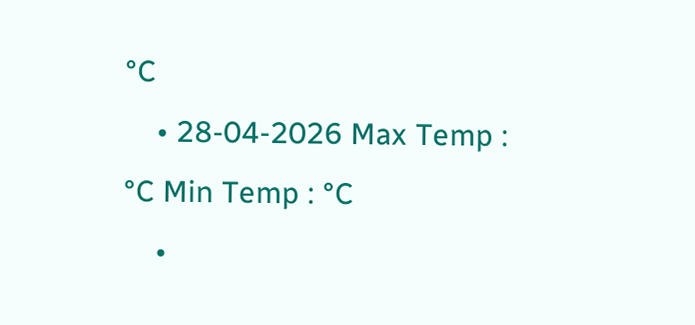°C
    • 28-04-2026 Max Temp : °C Min Temp : °C
    •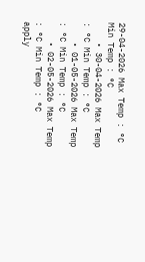29-04-2026 Max Temp : °C Min Temp : °C
    • 30-04-2026 Max Temp : °C Min Temp : °C
    • 01-05-2026 Max Temp : °C Min Temp : °C
    • 02-05-2026 Max Temp : °C Min Temp : °C
apply